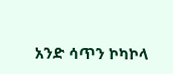አንድ ሳጥን ኮካኮላ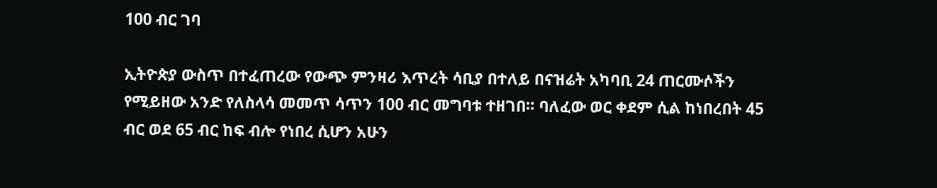100 ብር ገባ

ኢትዮጵያ ውስጥ በተፈጠረው የውጭ ምንዛሪ እጥረት ሳቢያ በተለይ በናዝሬት አካባቢ 24 ጠርሙሶችን የሚይዘው አንድ የለስላሳ መመጥ ሳጥን 100 ብር መግባቱ ተዘገበ። ባለፈው ወር ቀደም ሲል ከነበረበት 45 ብር ወደ 65 ብር ከፍ ብሎ የነበረ ሲሆን አሁን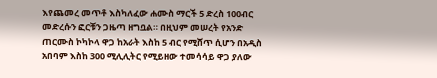እየጨመረ መጥቶ እስካለፈው ሐሙስ ማርች 5 ድረስ 100ብር መድረሱን ፎርቹን ጋዜጣ ዘግቧል። በዚህም መሠረት የአንድ ጠርሙስ ኮካኮላ ዋጋ ከአራት እስከ 5 ብር የሚሸጥ ሲሆን በአዲስ አበባም እስከ 300 ሚሊሊትር የሚይዘው ተመሳሳይ ዋጋ ያለው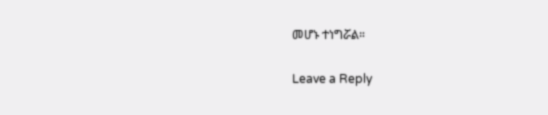መሆኑ ተነግሯል።

Leave a Reply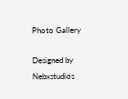Photo Gallery

Designed by Nebxstudios